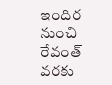ఇందిర నుంచి రేవంత్ వరకు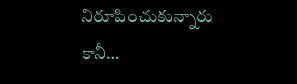నిరూపించుకున్నారు కానీ…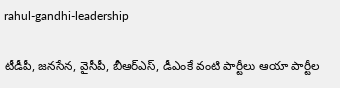rahul-gandhi-leadership

టీడీపీ, జనసేన, వైసీపీ, బీఆర్ఎస్‌, డీఎంకే వంటి పార్టీలు ఆయా పార్టీల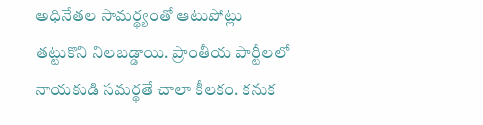అధినేతల సామర్థ్యంతో ఆటుపోట్లు తట్టుకొని నిలబడ్డాయి. ప్రాంతీయ పార్టీలలో నాయకుడి సమర్థతే చాలా కీలకం. కనుక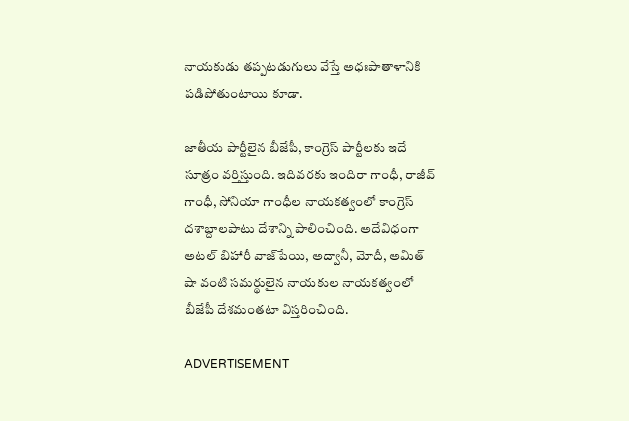నాయకుడు తప్పటడుగులు వేస్తే అధఃపాతాళానికి పడిపోతుంటాయి కూడా.

జాతీయ పార్టీలైన బీజేపీ, కాంగ్రెస్‌ పార్టీలకు ఇదే సూత్రం వర్తిస్తుంది. ఇదివరకు ఇందిరా గాంధీ, రాజీవ్ గాంధీ, సోనియా గాంధీల నాయకత్వంలో కాంగ్రెస్‌ దశాబ్దాలపాటు దేశాన్ని పాలించింది. అదేవిధంగా అటల్ బిహారీ వాజ్‌పేయి, అద్వానీ, మోదీ, అమిత్ షా వంటి సమర్థులైన నాయకుల నాయకత్వంలో బీజేపీ దేశమంతటా విస్తరించింది.

ADVERTISEMENT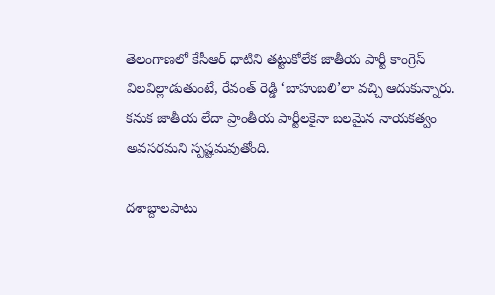తెలంగాణలో కేసీఆర్‌ ధాటిని తట్టుకోలేక జాతీయ పార్టీ కాంగ్రెస్‌ విలవిల్లాడుతుంటే, రేవంత్ రెడ్డి ‘బాహుబలి’లా వచ్చి ఆదుకున్నారు. కనుక జాతీయ లేదా ప్రాంతీయ పార్టీలకైనా బలమైన నాయకత్వం అవసరమని స్పష్టమవుతోంది.

దశాబ్దాలపాటు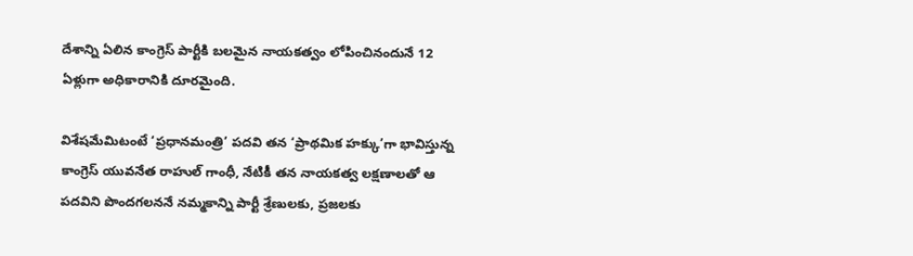దేశాన్ని ఏలిన కాంగ్రెస్‌ పార్టీకి బలమైన నాయకత్వం లోపించినందునే 12 ఏళ్లుగా అధికారానికి దూరమైంది.

విశేషమేమిటంటే ‘ప్రధానమంత్రి’ పదవి తన ‘ప్రాథమిక హక్కు’గా భావిస్తున్న కాంగ్రెస్‌ యువనేత రాహుల్ గాంధీ, నేటికీ తన నాయకత్వ లక్షణాలతో ఆ పదవిని పొందగలననే నమ్మకాన్ని పార్టీ శ్రేణులకు, ప్రజలకు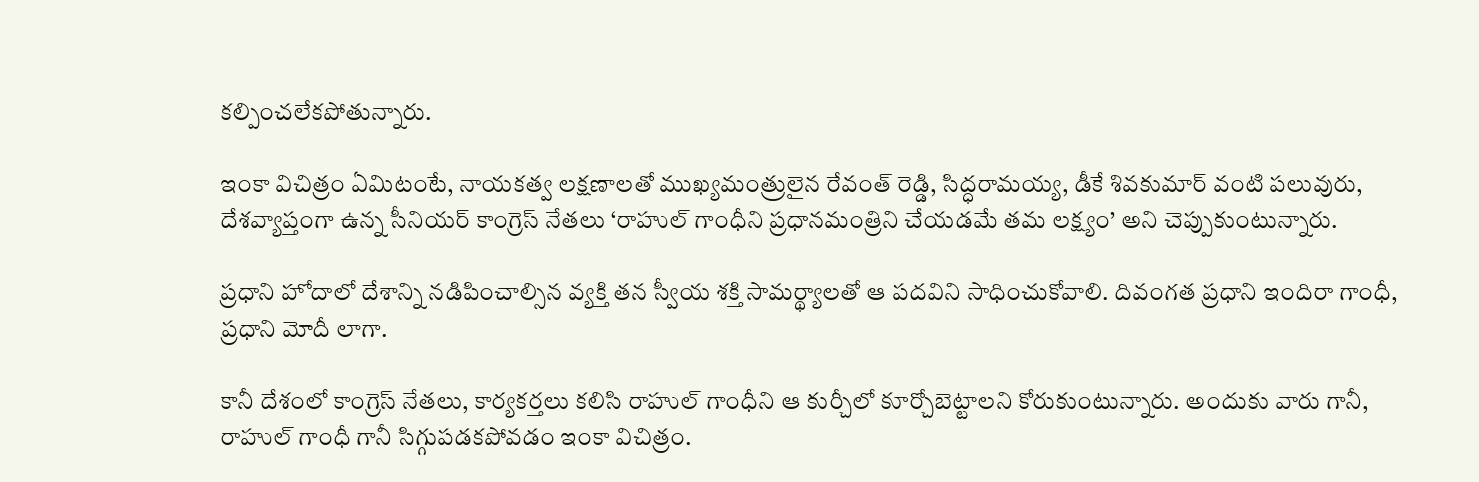కల్పించలేకపోతున్నారు.

ఇంకా విచిత్రం ఏమిటంటే, నాయకత్వ లక్షణాలతో ముఖ్యమంత్రులైన రేవంత్ రెడ్డి, సిద్ధరామయ్య, డీకే శివకుమార్ వంటి పలువురు, దేశవ్యాప్తంగా ఉన్న సీనియర్ కాంగ్రెస్‌ నేతలు ‘రాహుల్ గాంధీని ప్రధానమంత్రిని చేయడమే తమ లక్ష్యం’ అని చెప్పుకుంటున్నారు.

ప్రధాని హోదాలో దేశాన్ని నడిపించాల్సిన వ్యక్తి తన స్వీయ శక్తి సామర్థ్యాలతో ఆ పదవిని సాధించుకోవాలి. దివంగత ప్రధాని ఇందిరా గాంధీ, ప్రధాని మోదీ లాగా.

కానీ దేశంలో కాంగ్రెస్‌ నేతలు, కార్యకర్తలు కలిసి రాహుల్ గాంధీని ఆ కుర్చీలో కూర్చోబెట్టాలని కోరుకుంటున్నారు. అందుకు వారు గానీ, రాహుల్ గాంధీ గానీ సిగ్గుపడకపోవడం ఇంకా విచిత్రం.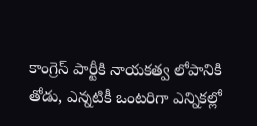కాంగ్రెస్‌ పార్టీకి నాయకత్వ లోపానికి తోడు, ఎన్నటికీ ఒంటరిగా ఎన్నికల్లో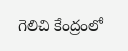గెలిచి కేంద్రంలో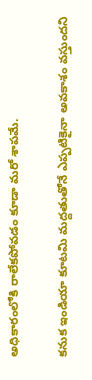అధికారంలోకి రాలేకపోవడం కూడా మరో శాపమే.

కనుక ఇండియా కూటమి మద్దతుతోనే ఎప్పటికైనా అవకాశం వస్తుందని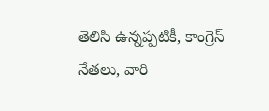తెలిసి ఉన్నప్పటికీ, కాంగ్రెస్‌ నేతలు, వారి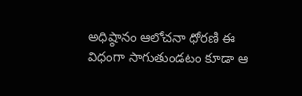అధిష్ఠానం ఆలోచనా ధోరణి ఈ విధంగా సాగుతుండటం కూడా ఆ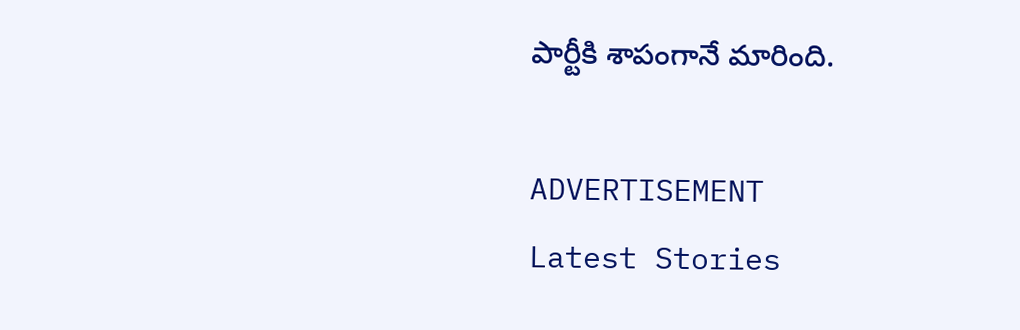పార్టీకి శాపంగానే మారింది.

ADVERTISEMENT
Latest Stories